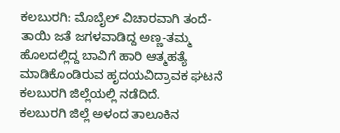ಕಲಬುರಗಿ: ಮೊಬೈಲ್ ವಿಚಾರವಾಗಿ ತಂದೆ-ತಾಯಿ ಜತೆ ಜಗಳವಾಡಿದ್ದ ಅಣ್ಣ-ತಮ್ಮ ಹೊಲದಲ್ಲಿದ್ದ ಬಾವಿಗೆ ಹಾರಿ ಆತ್ಮಹತ್ಯೆ ಮಾಡಿಕೊಂಡಿರುವ ಹೃದಯವಿದ್ರಾವಕ ಘಟನೆ ಕಲಬುರಗಿ ಜಿಲ್ಲೆಯಲ್ಲಿ ನಡೆದಿದೆ.
ಕಲಬುರಗಿ ಜಿಲ್ಲೆ ಅಳಂದ ತಾಲೂಕಿನ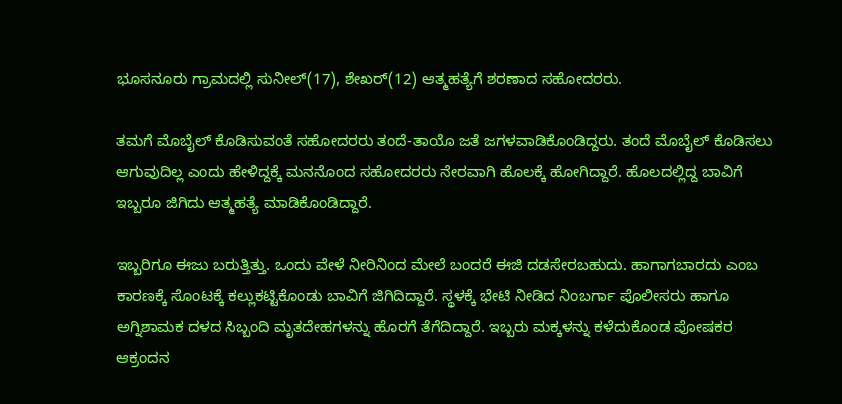ಭೂಸನೂರು ಗ್ರಾಮದಲ್ಲಿ ಸುನೀಲ್(17), ಶೇಖರ್(12) ಆತ್ಮಹತ್ಯೆಗೆ ಶರಣಾದ ಸಹೋದರರು.

ತಮಗೆ ಮೊಬೈಲ್ ಕೊಡಿಸುವಂತೆ ಸಹೋದರರು ತಂದೆ-ತಾಯೊ ಜತೆ ಜಗಳವಾಡಿಕೊಂಡಿದ್ದರು. ತಂದೆ ಮೊಬೈಲ್ ಕೊಡಿಸಲು ಆಗುವುದಿಲ್ಲ ಎಂದು ಹೇಳಿದ್ದಕ್ಕೆ ಮನನೊಂದ ಸಹೋದರರು ನೇರವಾಗಿ ಹೊಲಕ್ಕೆ ಹೋಗಿದ್ದಾರೆ. ಹೊಲದಲ್ಲಿದ್ದ ಬಾವಿಗೆ ಇಬ್ಬರೂ ಜಿಗಿದು ಆತ್ಮಹತ್ಯೆ ಮಾಡಿಕೊಂಡಿದ್ದಾರೆ.

ಇಬ್ಬರಿಗೂ ಈಜು ಬರುತ್ತಿತ್ತು. ಒಂದು ವೇಳೆ ನೀರಿನಿಂದ ಮೇಲೆ ಬಂದರೆ ಈಜಿ ದಡಸೇರಬಹುದು. ಹಾಗಾಗಬಾರದು ಎಂಬ ಕಾರಣಕ್ಕೆ ಸೊಂಟಕ್ಕೆ ಕಲ್ಲುಕಟ್ಟಿಕೊಂಡು ಬಾವಿಗೆ ಜಿಗಿದಿದ್ದಾರೆ. ಸ್ಥಳಕ್ಕೆ ಭೇಟಿ ನೀಡಿದ ನಿಂಬರ್ಗಾ ಪೊಲೀಸರು ಹಾಗೂ ಅಗ್ನಿಶಾಮಕ ದಳದ ಸಿಬ್ಬಂದಿ ಮೃತದೇಹಗಳನ್ನು ಹೊರಗೆ ತೆಗೆದಿದ್ದಾರೆ. ಇಬ್ಬರು ಮಕ್ಕಳನ್ನು ಕಳೆದುಕೊಂಡ ಪೋಷಕರ ಆಕ್ರಂದನ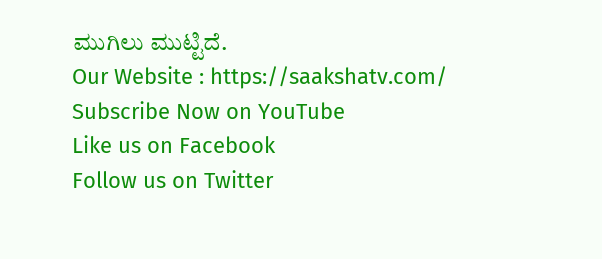ಮುಗಿಲು ಮುಟ್ಟಿದೆ.
Our Website : https://saakshatv.com/
Subscribe Now on YouTube
Like us on Facebook
Follow us on Twitter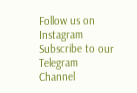Follow us on Instagram
Subscribe to our Telegram Channel